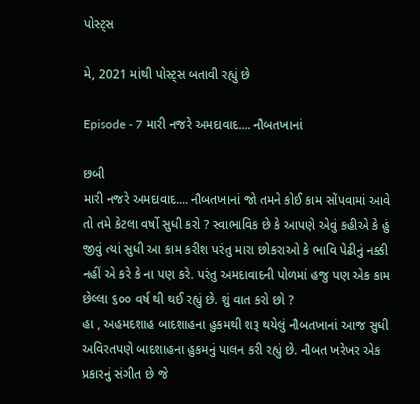પોસ્ટ્સ

મે, 2021 માંથી પોસ્ટ્સ બતાવી રહ્યું છે

Episode - 7 મારી નજરે અમદાવાદ.... નૌબતખાનાં

છબી
મારી નજરે અમદાવાદ.... નૌબતખાનાં જો તમને કોઈ કામ સોંપવામાં આવે તો તમે કેટલા વર્ષો સુધી કરો ? સ્વાભાવિક છે કે આપણે એવું કહીએ કે હું જીવું ત્યાં સુધી આ કામ કરીશ પરંતુ મારા છોકરાઓ કે ભાવિ પેઢીનું નક્કી નહીં એ કરે કે ના પણ કરે. પરંતુ અમદાવાદની પોળમાં હજુ પણ એક કામ છેલ્લા ૬૦૦ વર્ષ થી થઈ રહ્યું છે. શું વાત કરો છો ?                                            હા , અહમદશાહ બાદશાહના હુકમથી શરૂ થયેલું નૌબતખાનાં આજ સુધી અવિરતપણે બાદશાહના હુકમનું પાલન કરી રહ્યું છે. નૌબત ખરેખર એક પ્રકારનું સંગીત છે જે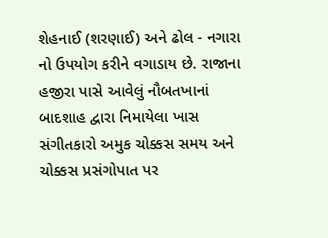શેહનાઈ (શરણાઈ) અને ઢોલ - નગારા નો ઉપયોગ કરીને વગાડાય છે. રાજાના હજીરા પાસે આવેલું નૌબતખાનાં બાદશાહ દ્વારા નિમાયેલા ખાસ સંગીતકારો અમુક ચોક્કસ સમય અને ચોક્કસ પ્રસંગોપાત પર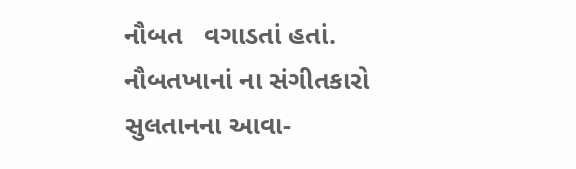નૌબત   વગાડતાં હતાં. નૌબતખાનાં ના સંગીતકારો સુલતાનના આવા-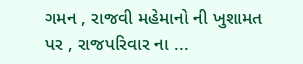ગમન , રાજવી મહેમાનો ની ખુશામત પર , રાજપરિવાર ના ...